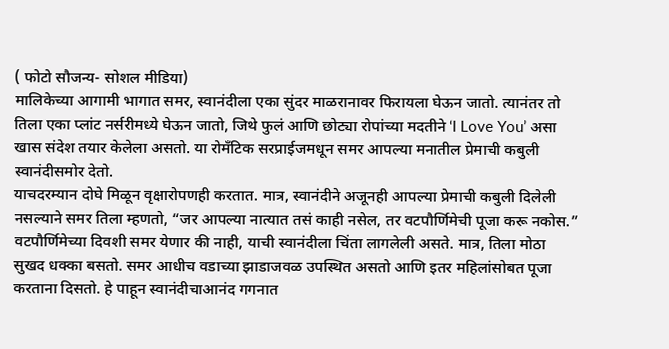( फोटो सौजन्य- सोशल मीडिया)
मालिकेच्या आगामी भागात समर, स्वानंदीला एका सुंदर माळरानावर फिरायला घेऊन जातो. त्यानंतर तो तिला एका प्लांट नर्सरीमध्ये घेऊन जातो, जिथे फुलं आणि छोट्या रोपांच्या मदतीने ‘I Love You’ असा खास संदेश तयार केलेला असतो. या रोमँटिक सरप्राईजमधून समर आपल्या मनातील प्रेमाची कबुली स्वानंदीसमोर देतो.
याचदरम्यान दोघे मिळून वृक्षारोपणही करतात. मात्र, स्वानंदीने अजूनही आपल्या प्रेमाची कबुली दिलेली नसल्याने समर तिला म्हणतो, “जर आपल्या नात्यात तसं काही नसेल, तर वटपौर्णिमेची पूजा करू नकोस.”
वटपौर्णिमेच्या दिवशी समर येणार की नाही, याची स्वानंदीला चिंता लागलेली असते. मात्र, तिला मोठा सुखद धक्का बसतो. समर आधीच वडाच्या झाडाजवळ उपस्थित असतो आणि इतर महिलांसोबत पूजा करताना दिसतो. हे पाहून स्वानंदीचाआनंद गगनात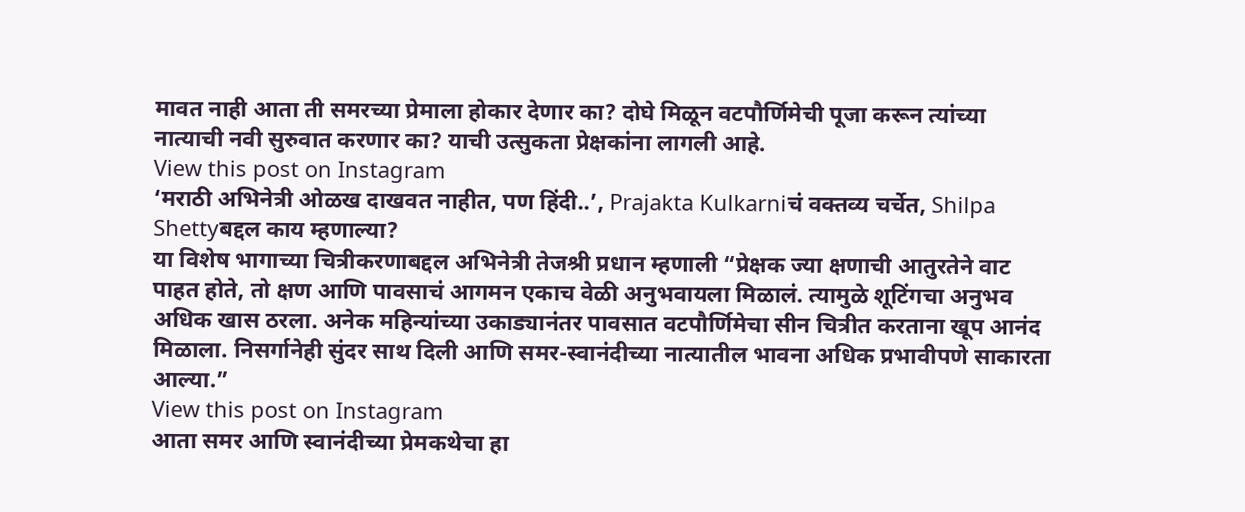मावत नाही आता ती समरच्या प्रेमाला होकार देणार का? दोघे मिळून वटपौर्णिमेची पूजा करून त्यांच्या नात्याची नवी सुरुवात करणार का? याची उत्सुकता प्रेक्षकांना लागली आहे.
View this post on Instagram
‘मराठी अभिनेत्री ओळख दाखवत नाहीत, पण हिंदी..’, Prajakta Kulkarniचं वक्तव्य चर्चेत, Shilpa Shettyबद्दल काय म्हणाल्या?
या विशेष भागाच्या चित्रीकरणाबद्दल अभिनेत्री तेजश्री प्रधान म्हणाली “प्रेक्षक ज्या क्षणाची आतुरतेने वाट पाहत होते, तो क्षण आणि पावसाचं आगमन एकाच वेळी अनुभवायला मिळालं. त्यामुळे शूटिंगचा अनुभव अधिक खास ठरला. अनेक महिन्यांच्या उकाड्यानंतर पावसात वटपौर्णिमेचा सीन चित्रीत करताना खूप आनंद मिळाला. निसर्गानेही सुंदर साथ दिली आणि समर-स्वानंदीच्या नात्यातील भावना अधिक प्रभावीपणे साकारता आल्या.”
View this post on Instagram
आता समर आणि स्वानंदीच्या प्रेमकथेचा हा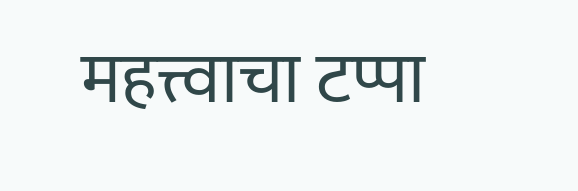महत्त्वाचा टप्पा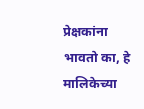प्रेक्षकांना भावतो का, हे मालिकेच्या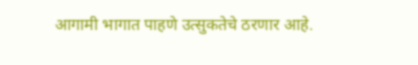आगामी भागात पाहणे उत्सुकतेचे ठरणार आहे.